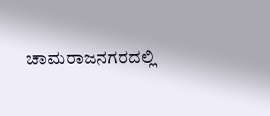ಚಾಮರಾಜನಗರದಲ್ಲಿ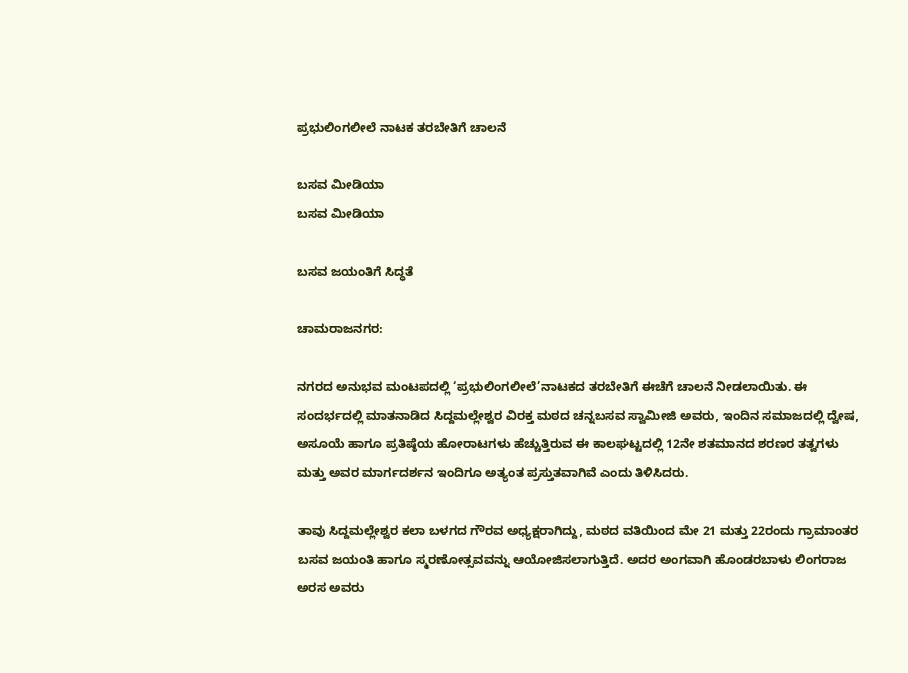ಪ್ರಭುಲಿಂಗಲೀಲೆ ನಾಟಕ ತರಬೇತಿಗೆ ಚಾಲನೆ

ಬಸವ ಮೀಡಿಯಾ
ಬಸವ ಮೀಡಿಯಾ

ಬಸವ ಜಯಂತಿಗೆ ಸಿದ್ಧತೆ

ಚಾಮರಾಜನಗರ:

ನಗರದ ಅನುಭವ ಮಂಟಪದಲ್ಲಿ ‘ಪ್ರಭುಲಿಂಗಲೀಲೆ’ನಾಟಕದ ತರಬೇತಿಗೆ ಈಚೆಗೆ ಚಾಲನೆ ನೀಡಲಾಯಿತು. ಈ ಸಂದರ್ಭದಲ್ಲಿ ಮಾತನಾಡಿದ ಸಿದ್ದಮಲ್ಲೇಶ್ವರ ವಿರಕ್ತ ಮಠದ ಚನ್ನಬಸವ ಸ್ವಾಮೀಜಿ ಅವರು, ಇಂದಿನ ಸಮಾಜದಲ್ಲಿ ದ್ವೇಷ, ಅಸೂಯೆ ಹಾಗೂ ಪ್ರತಿಷ್ಠೆಯ ಹೋರಾಟಗಳು ಹೆಚ್ಚುತ್ತಿರುವ ಈ ಕಾಲಘಟ್ಟದಲ್ಲಿ 12ನೇ ಶತಮಾನದ ಶರಣರ ತತ್ವಗಳು ಮತ್ತು ಅವರ ಮಾರ್ಗದರ್ಶನ ಇಂದಿಗೂ ಅತ್ಯಂತ ಪ್ರಸ್ತುತವಾಗಿವೆ ಎಂದು ತಿಳಿಸಿದರು.

ತಾವು ಸಿದ್ದಮಲ್ಲೇಶ್ವರ ಕಲಾ ಬಳಗದ ಗೌರವ ಅಧ್ಯಕ್ಷರಾಗಿದ್ದು, ಮಠದ ವತಿಯಿಂದ ಮೇ 21 ಮತ್ತು 22ರಂದು ಗ್ರಾಮಾಂತರ ಬಸವ ಜಯಂತಿ ಹಾಗೂ ಸ್ಮರಣೋತ್ಸವವನ್ನು ಆಯೋಜಿಸಲಾಗುತ್ತಿದೆ. ಅದರ ಅಂಗವಾಗಿ ಹೊಂಡರಬಾಳು ಲಿಂಗರಾಜ ಅರಸ ಅವರು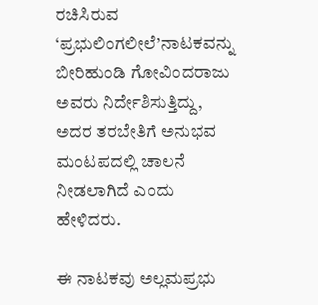ರಚಿಸಿರುವ ‘ಪ್ರಭುಲಿಂಗಲೀಲೆ’ನಾಟಕವನ್ನು ಬೀರಿಹುಂಡಿ ಗೋವಿಂದರಾಜು ಅವರು ನಿರ್ದೇಶಿಸುತ್ತಿದ್ದು, ಅದರ ತರಬೇತಿಗೆ ಅನುಭವ ಮಂಟಪದಲ್ಲಿ ಚಾಲನೆ ನೀಡಲಾಗಿದೆ ಎಂದು ಹೇಳಿದರು.

ಈ ನಾಟಕವು ಅಲ್ಲಮಪ್ರಭು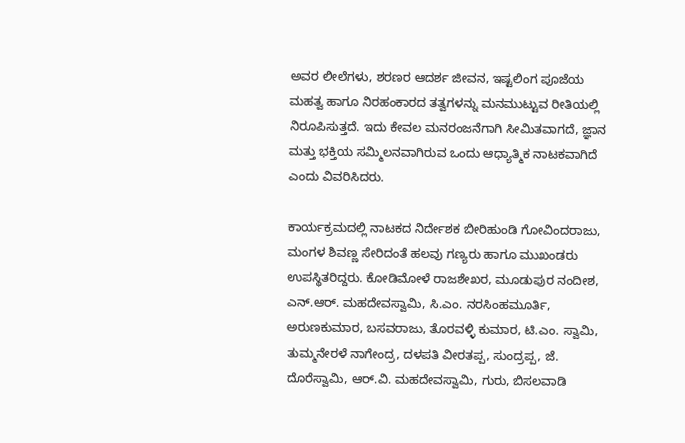ಅವರ ಲೀಲೆಗಳು, ಶರಣರ ಆದರ್ಶ ಜೀವನ, ಇಷ್ಟಲಿಂಗ ಪೂಜೆಯ ಮಹತ್ವ ಹಾಗೂ ನಿರಹಂಕಾರದ ತತ್ವಗಳನ್ನು ಮನಮುಟ್ಟುವ ರೀತಿಯಲ್ಲಿ ನಿರೂಪಿಸುತ್ತದೆ. ಇದು ಕೇವಲ ಮನರಂಜನೆಗಾಗಿ ಸೀಮಿತವಾಗದೆ, ಜ್ಞಾನ ಮತ್ತು ಭಕ್ತಿಯ ಸಮ್ಮಿಲನವಾಗಿರುವ ಒಂದು ಆಧ್ಯಾತ್ಮಿಕ ನಾಟಕವಾಗಿದೆ ಎಂದು ವಿವರಿಸಿದರು.

ಕಾರ್ಯಕ್ರಮದಲ್ಲಿ ನಾಟಕದ ನಿರ್ದೇಶಕ ಬೀರಿಹುಂಡಿ ಗೋವಿಂದರಾಜು, ಮಂಗಳ ಶಿವಣ್ಣ ಸೇರಿದಂತೆ ಹಲವು ಗಣ್ಯರು ಹಾಗೂ ಮುಖಂಡರು ಉಪಸ್ಥಿತರಿದ್ದರು. ಕೋಡಿಮೋಳೆ ರಾಜಶೇಖರ, ಮೂಡುಪುರ ನಂದೀಶ, ಎನ್.ಆರ್. ಮಹದೇವಸ್ವಾಮಿ, ಸಿ.ಎಂ. ನರಸಿಂಹಮೂರ್ತಿ, ಅರುಣಕುಮಾರ, ಬಸವರಾಜು, ತೊರವಳ್ಳಿ ಕುಮಾರ, ಟಿ.ಎಂ. ಸ್ವಾಮಿ, ತುಮ್ಮನೇರಳೆ ನಾಗೇಂದ್ರ, ದಳಪತಿ ವೀರತಪ್ಪ, ಸುಂದ್ರಪ್ಪ, ಜೆ. ದೊರೆಸ್ವಾಮಿ, ಆರ್.ವಿ. ಮಹದೇವಸ್ವಾಮಿ, ಗುರು, ಬಿಸಲವಾಡಿ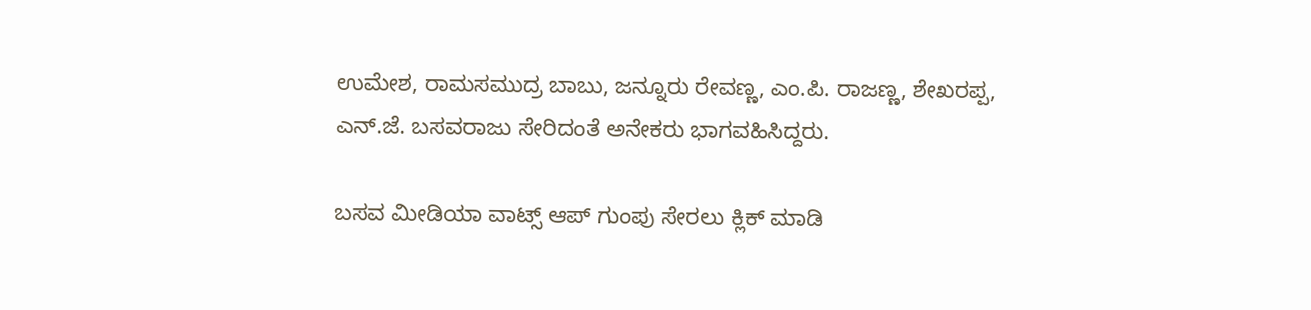ಉಮೇಶ, ರಾಮಸಮುದ್ರ ಬಾಬು, ಜನ್ನೂರು ರೇವಣ್ಣ, ಎಂ.ಪಿ. ರಾಜಣ್ಣ, ಶೇಖರಪ್ಪ, ಎನ್.ಜೆ. ಬಸವರಾಜು ಸೇರಿದಂತೆ ಅನೇಕರು ಭಾಗವಹಿಸಿದ್ದರು.

ಬಸವ ಮೀಡಿಯಾ ವಾಟ್ಸ್ ಆಪ್ ಗುಂಪು ಸೇರಲು ಕ್ಲಿಕ್ ಮಾಡಿ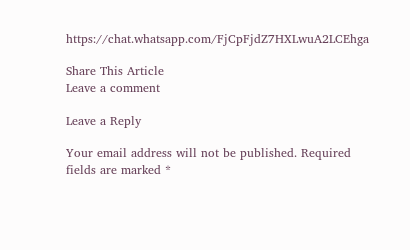https://chat.whatsapp.com/FjCpFjdZ7HXLwuA2LCEhga

Share This Article
Leave a comment

Leave a Reply

Your email address will not be published. Required fields are marked *